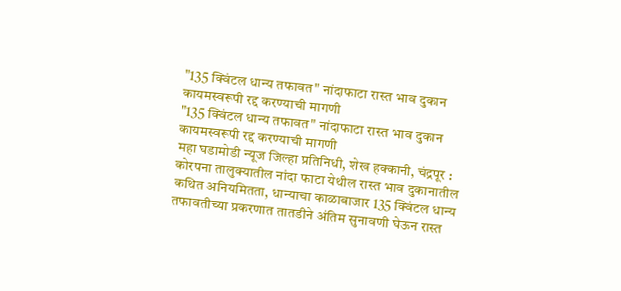"135 क्विंटल धान्य तफावत" नांदाफाटा रास्त भाव दुकान कायमस्वरूपी रद्द करण्याची मागणी
"135 क्विंटल धान्य तफावत" नांदाफाटा रास्त भाव दुकान कायमस्वरूपी रद्द करण्याची मागणी
महा घडामोडी न्यूज जिल्हा प्रतिनिधी, शेख हक्कानी, चंद्रपूर : कोरपना तालुक्यातील नांदा फाटा येथील रास्त भाव दुकानातील कथित अनियमितता, धान्याचा काळाबाजार 135 क्विंटल धान्य तफावतीच्या प्रकरणात तातडीने अंतिम सुनावणी घेऊन रास्त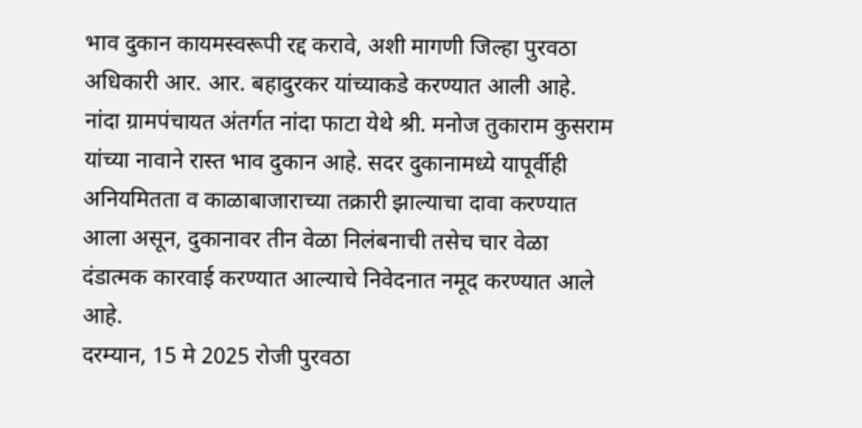भाव दुकान कायमस्वरूपी रद्द करावे, अशी मागणी जिल्हा पुरवठा अधिकारी आर. आर. बहादुरकर यांच्याकडे करण्यात आली आहे.
नांदा ग्रामपंचायत अंतर्गत नांदा फाटा येथे श्री. मनोज तुकाराम कुसराम यांच्या नावाने रास्त भाव दुकान आहे. सदर दुकानामध्ये यापूर्वीही अनियमितता व काळाबाजाराच्या तक्रारी झाल्याचा दावा करण्यात आला असून, दुकानावर तीन वेळा निलंबनाची तसेच चार वेळा दंडात्मक कारवाई करण्यात आल्याचे निवेदनात नमूद करण्यात आले आहे.
दरम्यान, 15 मे 2025 रोजी पुरवठा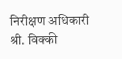निरीक्षण अधिकारी श्री. विक्की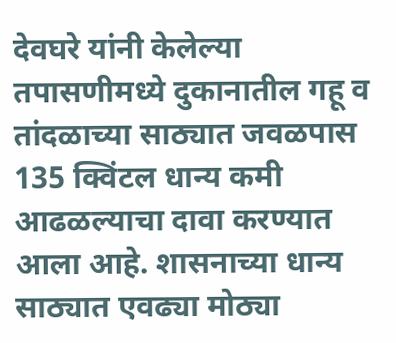देवघरे यांनी केलेल्या तपासणीमध्ये दुकानातील गहू व तांदळाच्या साठ्यात जवळपास 135 क्विंटल धान्य कमी आढळल्याचा दावा करण्यात आला आहे. शासनाच्या धान्य साठ्यात एवढ्या मोठ्या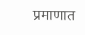प्रमाणात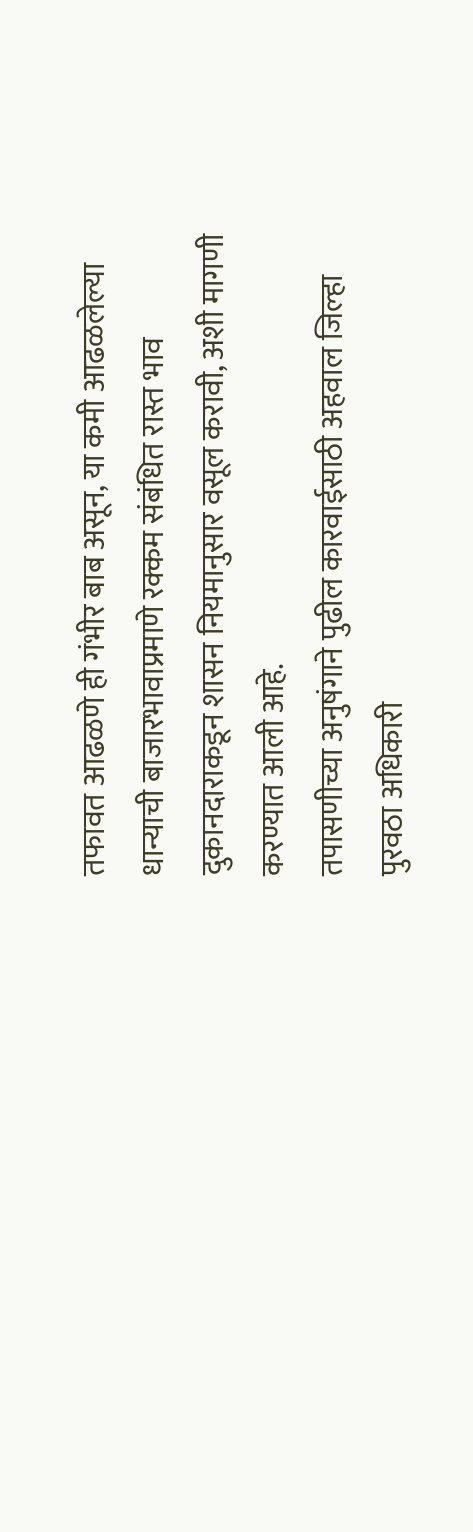तफावत आढळणे ही गंभीर बाब असून, या कमी आढळलेल्या धान्याची बाजारभावाप्रमाणे रक्कम संबंधित रास्त भाव दुकानदाराकडून शासन नियमानुसार वसूल करावी, अशी मागणी करण्यात आली आहे.
तपासणीच्या अनुषंगाने पुढील कारवाईसाठी अहवाल जिल्हा पुरवठा अधिकारी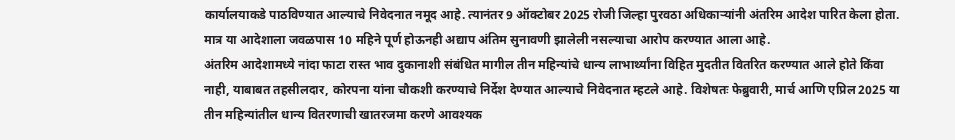कार्यालयाकडे पाठविण्यात आल्याचे निवेदनात नमूद आहे. त्यानंतर 9 ऑक्टोबर 2025 रोजी जिल्हा पुरवठा अधिकाऱ्यांनी अंतरिम आदेश पारित केला होता. मात्र या आदेशाला जवळपास 10 महिने पूर्ण होऊनही अद्याप अंतिम सुनावणी झालेली नसल्याचा आरोप करण्यात आला आहे.
अंतरिम आदेशामध्ये नांदा फाटा रास्त भाव दुकानाशी संबंधित मागील तीन महिन्यांचे धान्य लाभार्थ्यांना विहित मुदतीत वितरित करण्यात आले होते किंवा नाही, याबाबत तहसीलदार, कोरपना यांना चौकशी करण्याचे निर्देश देण्यात आल्याचे निवेदनात म्हटले आहे. विशेषतः फेब्रुवारी, मार्च आणि एप्रिल 2025 या तीन महिन्यांतील धान्य वितरणाची खातरजमा करणे आवश्यक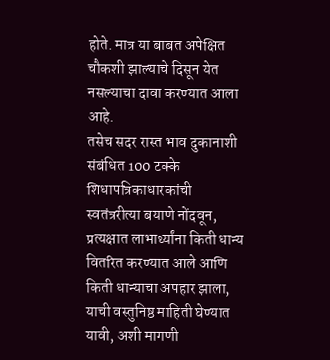होते. मात्र या बाबत अपेक्षित चौकशी झाल्याचे दिसून येत नसल्याचा दावा करण्यात आला आहे.
तसेच सदर रास्त भाव दुकानाशी संबंधित 100 टक्के शिधापत्रिकाधारकांची स्वतंत्ररीत्या बयाणे नोंदवून, प्रत्यक्षात लाभार्थ्यांना किती धान्य वितरित करण्यात आले आणि किती धान्याचा अपहार झाला, याची वस्तुनिष्ठ माहिती घेण्यात यावी, अशी मागणी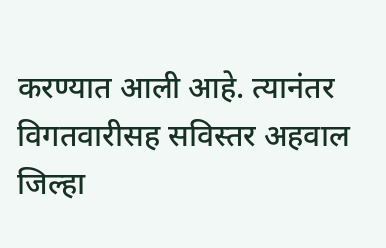करण्यात आली आहे. त्यानंतर विगतवारीसह सविस्तर अहवाल जिल्हा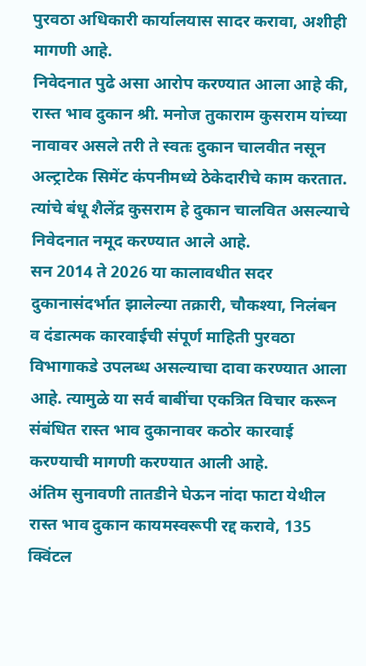पुरवठा अधिकारी कार्यालयास सादर करावा, अशीही मागणी आहे.
निवेदनात पुढे असा आरोप करण्यात आला आहे की, रास्त भाव दुकान श्री. मनोज तुकाराम कुसराम यांच्या नावावर असले तरी ते स्वतः दुकान चालवीत नसून अल्ट्राटेक सिमेंट कंपनीमध्ये ठेकेदारीचे काम करतात. त्यांचे बंधू शैलेंद्र कुसराम हे दुकान चालवित असल्याचे निवेदनात नमूद करण्यात आले आहे.
सन 2014 ते 2026 या कालावधीत सदर दुकानासंदर्भात झालेल्या तक्रारी, चौकश्या, निलंबन व दंडात्मक कारवाईची संपूर्ण माहिती पुरवठा विभागाकडे उपलब्ध असल्याचा दावा करण्यात आला आहे. त्यामुळे या सर्व बाबींचा एकत्रित विचार करून संबंधित रास्त भाव दुकानावर कठोर कारवाई करण्याची मागणी करण्यात आली आहे.
अंतिम सुनावणी तातडीने घेऊन नांदा फाटा येथील रास्त भाव दुकान कायमस्वरूपी रद्द करावे, 135 क्विंटल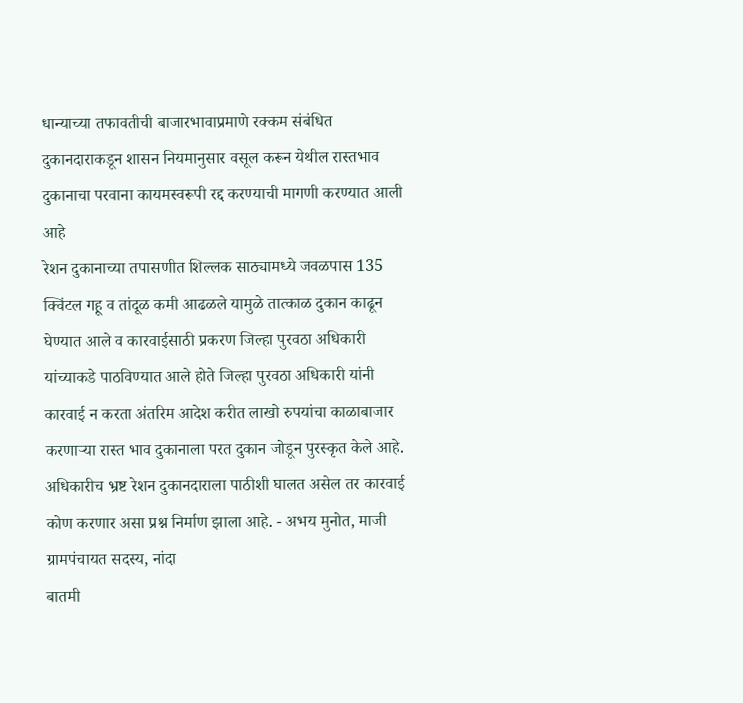धान्याच्या तफावतीची बाजारभावाप्रमाणे रक्कम संबंधित दुकानदाराकडून शासन नियमानुसार वसूल करून येथील रास्तभाव दुकानाचा परवाना कायमस्वरूपी रद्द करण्याची मागणी करण्यात आली आहे
रेशन दुकानाच्या तपासणीत शिल्लक साठ्यामध्ये जवळपास 135 क्विंटल गहू व तांदूळ कमी आढळले यामुळे तात्काळ दुकान काढून घेण्यात आले व कारवाईसाठी प्रकरण जिल्हा पुरवठा अधिकारी यांच्याकडे पाठविण्यात आले होते जिल्हा पुरवठा अधिकारी यांनी कारवाई न करता अंतरिम आदेश करीत लाखो रुपयांचा काळाबाजार करणाऱ्या रास्त भाव दुकानाला परत दुकान जोडून पुरस्कृत केले आहे. अधिकारीच भ्रष्ट रेशन दुकानदाराला पाठीशी घालत असेल तर कारवाई कोण करणार असा प्रश्न निर्माण झाला आहे. - अभय मुनोत, माजी ग्रामपंचायत सदस्य, नांदा
बातमी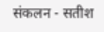संकलन - सतीश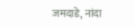जमदाडे, नांदा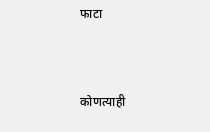फाटा



कोणत्याही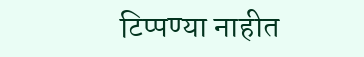टिप्पण्या नाहीत